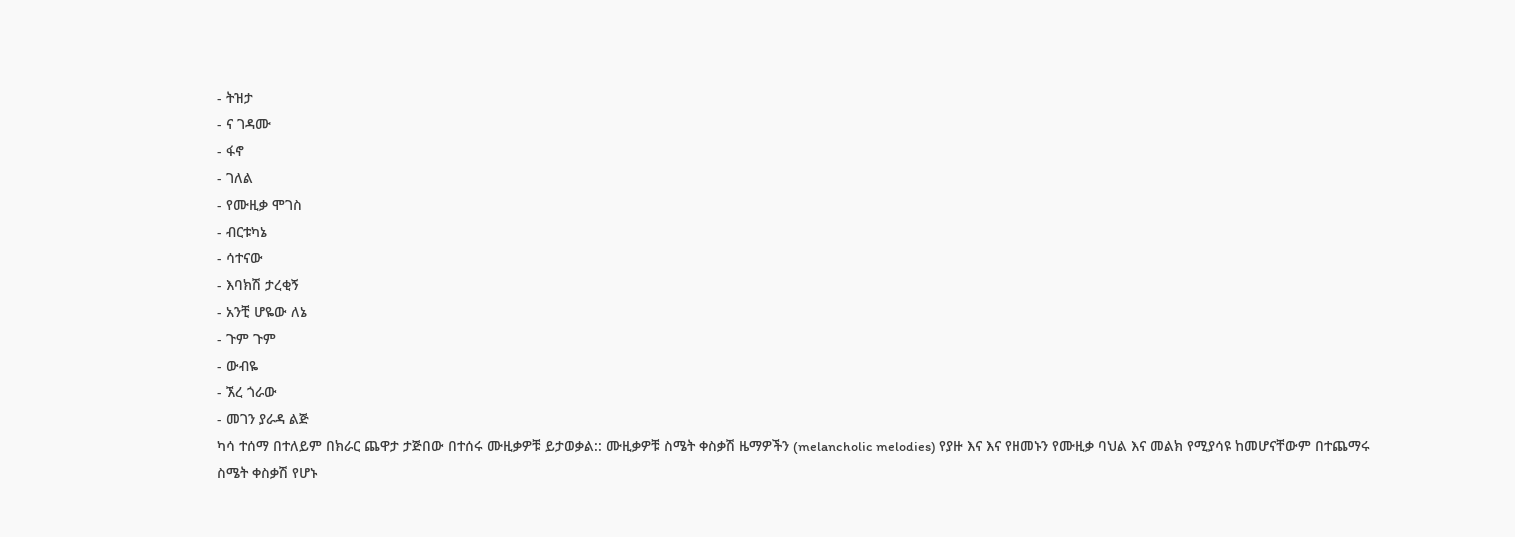- ትዝታ
- ና ገዳሙ
- ፋኖ
- ገለል
- የሙዚቃ ሞገስ
- ብርቱካኔ
- ሳተናው
- እባክሽ ታረቂኝ
- አንቺ ሆዬው ለኔ
- ጉም ጉም
- ውብዬ
- ኧረ ጎራው
- መገን ያራዳ ልጅ
ካሳ ተሰማ በተለይም በክራር ጨዋታ ታጅበው በተሰሩ ሙዚቃዎቹ ይታወቃል:: ሙዚቃዎቹ ስሜት ቀስቃሽ ዜማዎችን (melancholic melodies) የያዙ እና እና የዘመኑን የሙዚቃ ባህል እና መልክ የሚያሳዩ ከመሆናቸውም በተጨማሩ ስሜት ቀስቃሽ የሆኑ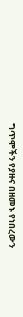ግጥሞችን የያዙና በዘመኑ የነበረውን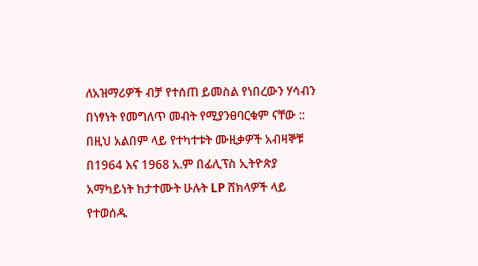ለአዝማሪዎች ብቻ የተሰጠ ይመስል የነበረውን ሃሳብን በነፃነት የመግለጥ መብት የሚያንፀባርቁም ናቸው :: በዚህ አልበም ላይ የተካተቱት ሙዚቃዎች አብዛኞቹ በ1964 እና 1968 አ.ም በፊሊፕስ ኢትዮጵያ አማካይነት ከታተሙት ሁሉት LP ሸክላዎች ላይ የተወሰዱ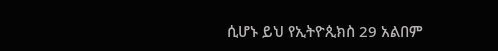ሲሆኑ ይህ የኢትዮጲክስ 29 አልበም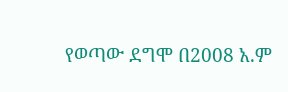የወጣው ደግሞ በ2008 አ.ም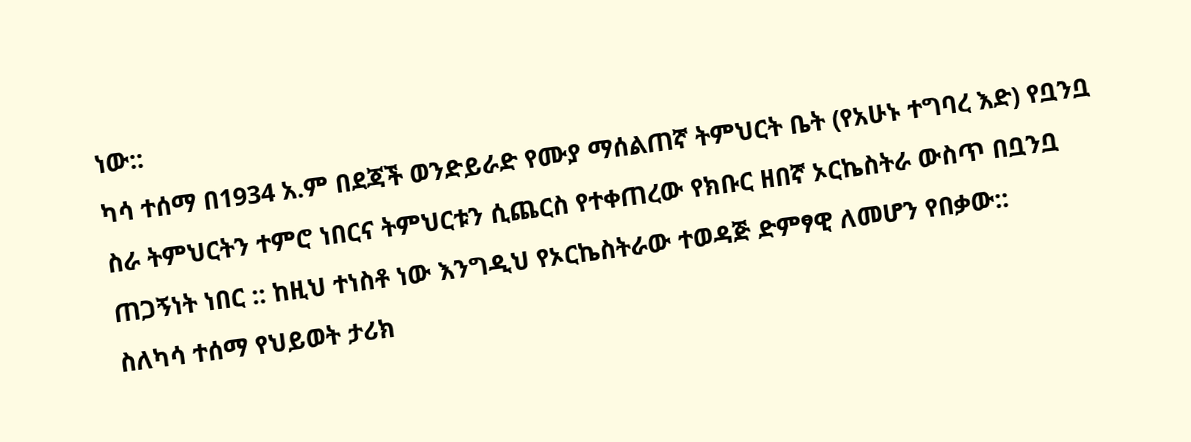ነው::
ካሳ ተሰማ በ1934 አ.ም በደጃች ወንድይራድ የሙያ ማሰልጠኛ ትምህርት ቤት (የአሁኑ ተግባረ እድ) የቧንቧ ስራ ትምህርትን ተምሮ ነበርና ትምህርቱን ሲጨርስ የተቀጠረው የክቡር ዘበኛ ኦርኬስትራ ውስጥ በቧንቧ ጠጋኝነት ነበር :: ከዚህ ተነስቶ ነው እንግዲህ የኦርኬስትራው ተወዳጅ ድምፃዊ ለመሆን የበቃው::
ስለካሳ ተሰማ የህይወት ታሪክ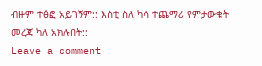ብዙም ተፅፎ አይገኝም:: እስቲ ስለ ካሳ ተጨማሪ የምታውቁት መረጃ ካለ አክሉበት::
Leave a comment